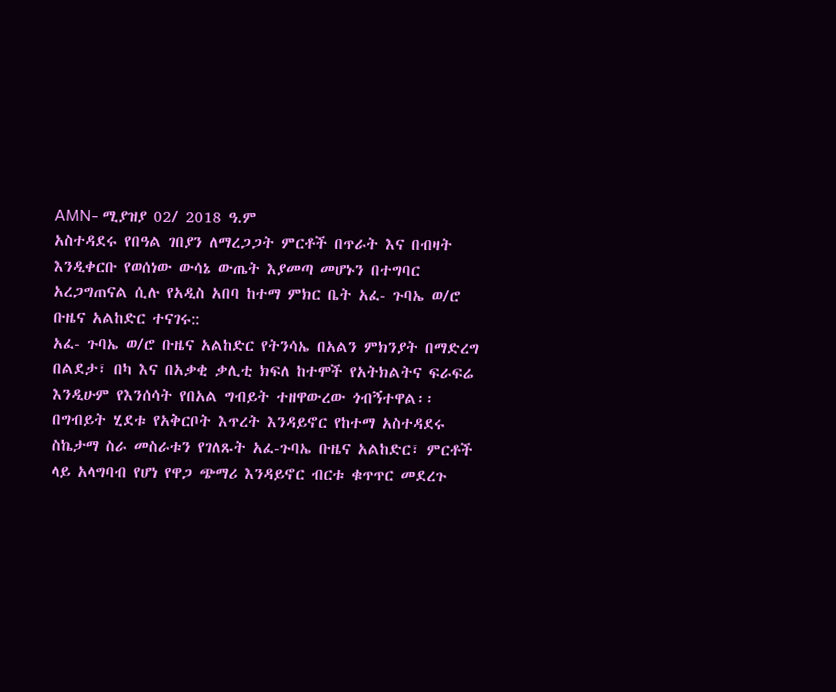AMN- ሚያዝያ 02/ 2018 ዓ.ም
አስተዳደሩ የበዓል ገበያን ለማረጋጋት ምርቶች በጥራት እና በብዛት እንዲቀርቡ የወሰነው ውሳኔ ውጤት እያመጣ መሆኑን በተግባር አረጋግጠናል ሲሉ የአዲስ አበባ ከተማ ምክር ቤት አፈ- ጉባኤ ወ/ሮ ቡዜና አልከድር ተናገሩ::
አፈ- ጉባኤ ወ/ሮ ቡዜና አልከድር የትንሳኤ በአልን ምክንያት በማድረግ በልደታ፣ በካ እና በአቃቂ ቃሊቲ ክፍለ ከተሞች የአትክልትና ፍራፍሬ እንዲሁም የእንሰሳት የበአል ግብይት ተዘዋውረው ጎብኝተዋል፡፡
በግብይት ሂደቱ የአቅርቦት እጥረት እንዳይኖር የከተማ አስተዳደሩ ስኬታማ ስራ መስራቱን የገለጹት አፈ-ጉባኤ ቡዜና አልከድር፣ ምርቶች ላይ አላግባብ የሆነ የዋጋ ጭማሪ እንዳይኖር ብርቱ ቁጥጥር መደረጉ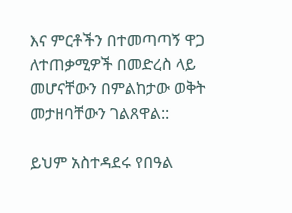እና ምርቶችን በተመጣጣኝ ዋጋ ለተጠቃሚዎች በመድረስ ላይ መሆናቸውን በምልከታው ወቅት መታዘባቸውን ገልጸዋል::

ይህም አስተዳደሩ የበዓል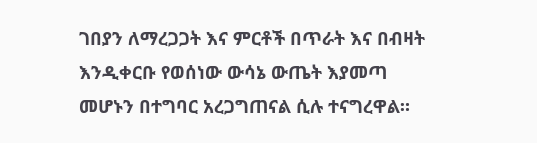ገበያን ለማረጋጋት እና ምርቶች በጥራት እና በብዛት እንዲቀርቡ የወሰነው ውሳኔ ውጤት እያመጣ መሆኑን በተግባር አረጋግጠናል ሲሉ ተናግረዋል።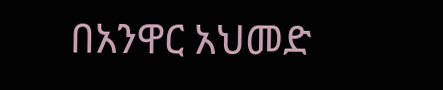በአንዋር አህመድ